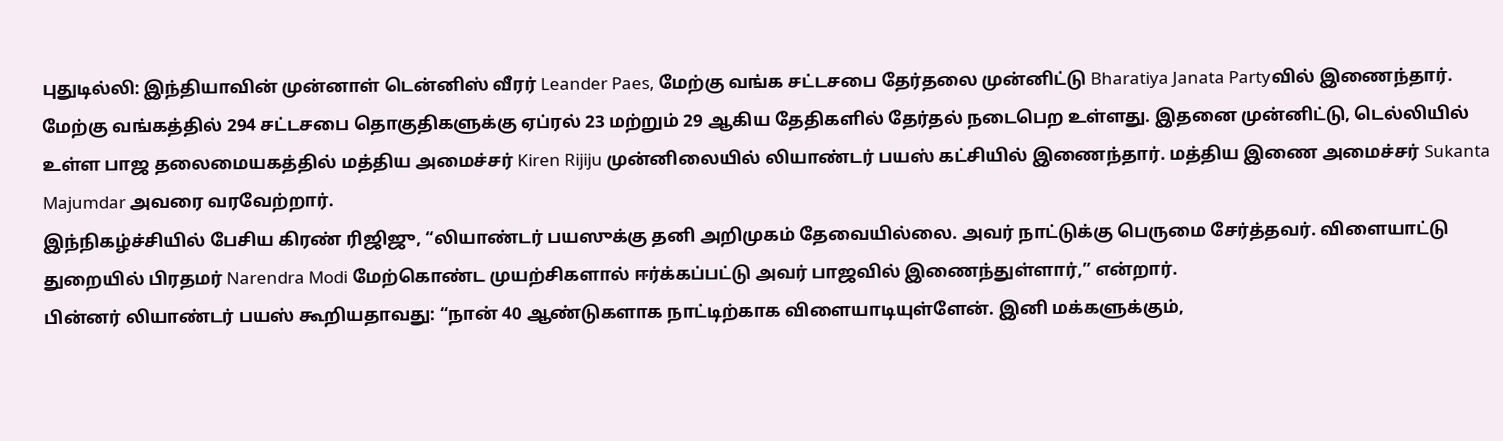புதுடில்லி: இந்தியாவின் முன்னாள் டென்னிஸ் வீரர் Leander Paes, மேற்கு வங்க சட்டசபை தேர்தலை முன்னிட்டு Bharatiya Janata Partyவில் இணைந்தார்.
மேற்கு வங்கத்தில் 294 சட்டசபை தொகுதிகளுக்கு ஏப்ரல் 23 மற்றும் 29 ஆகிய தேதிகளில் தேர்தல் நடைபெற உள்ளது. இதனை முன்னிட்டு, டெல்லியில் உள்ள பாஜ தலைமையகத்தில் மத்திய அமைச்சர் Kiren Rijiju முன்னிலையில் லியாண்டர் பயஸ் கட்சியில் இணைந்தார். மத்திய இணை அமைச்சர் Sukanta Majumdar அவரை வரவேற்றார்.
இந்நிகழ்ச்சியில் பேசிய கிரண் ரிஜிஜு, “லியாண்டர் பயஸுக்கு தனி அறிமுகம் தேவையில்லை. அவர் நாட்டுக்கு பெருமை சேர்த்தவர். விளையாட்டு துறையில் பிரதமர் Narendra Modi மேற்கொண்ட முயற்சிகளால் ஈர்க்கப்பட்டு அவர் பாஜவில் இணைந்துள்ளார்,” என்றார்.
பின்னர் லியாண்டர் பயஸ் கூறியதாவது: “நான் 40 ஆண்டுகளாக நாட்டிற்காக விளையாடியுள்ளேன். இனி மக்களுக்கும்,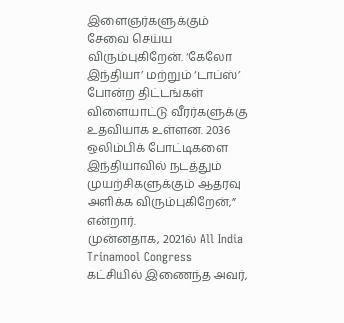இளைஞர்களுக்கும் சேவை செய்ய விரும்புகிறேன். ‘கேலோ இந்தியா’ மற்றும் ‘டாப்ஸ்’ போன்ற திட்டங்கள் விளையாட்டு வீரர்களுக்கு உதவியாக உள்ளன. 2036 ஒலிம்பிக் போட்டிகளை இந்தியாவில் நடத்தும் முயற்சிகளுக்கும் ஆதரவு அளிக்க விரும்புகிறேன்,” என்றார்.
முன்னதாக, 2021ல் All India Trinamool Congress கட்சியில் இணைந்த அவர்,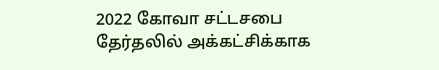2022 கோவா சட்டசபை தேர்தலில் அக்கட்சிக்காக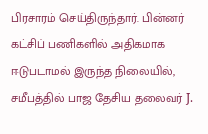பிரசாரம் செய்திருந்தார். பின்னர் கட்சிப் பணிகளில் அதிகமாக ஈடுபடாமல் இருந்த நிலையில், சமீபத்தில் பாஜ தேசிய தலைவர் J.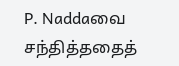P. Naddaவை சந்தித்ததைத்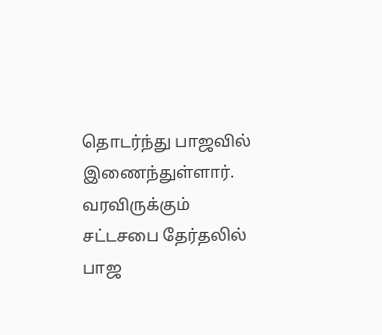தொடர்ந்து பாஜவில் இணைந்துள்ளார்.
வரவிருக்கும் சட்டசபை தேர்தலில் பாஜ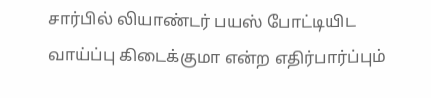சார்பில் லியாண்டர் பயஸ் போட்டியிட வாய்ப்பு கிடைக்குமா என்ற எதிர்பார்ப்பும்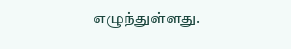எழுந்துள்ளது.